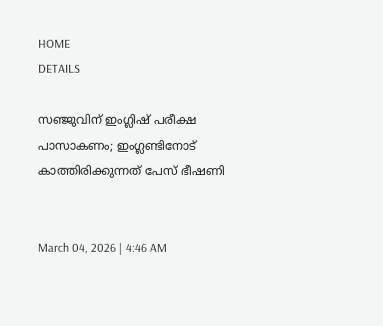HOME
DETAILS

സഞ്ജുവിന് ഇംഗ്ലിഷ് പരീക്ഷ പാസാകണം; ഇംഗ്ലണ്ടിനോട് കാത്തിരിക്കുന്നത് പേസ് ഭീഷണി


March 04, 2026 | 4:46 AM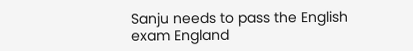Sanju needs to pass the English exam England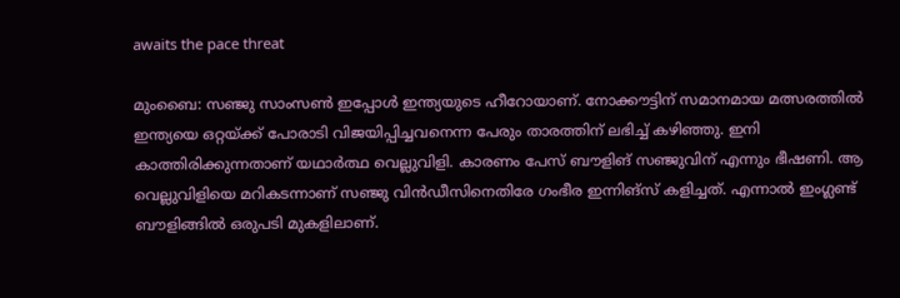awaits the pace threat

മുംബൈ: സഞ്ജു സാംസണ്‍ ഇപ്പോള്‍ ഇന്ത്യയുടെ ഹീറോയാണ്. നോക്കൗട്ടിന് സമാനമായ മത്സരത്തില്‍ ഇന്ത്യയെ ഒറ്റയ്ക്ക് പോരാടി വിജയിപ്പിച്ചവനെന്ന പേരും താരത്തിന് ലഭിച്ച് കഴിഞ്ഞു. ഇനി കാത്തിരിക്കുന്നതാണ് യഥാര്‍ത്ഥ വെല്ലുവിളി. കാരണം പേസ് ബൗളിങ് സഞ്ജുവിന് എന്നും ഭീഷണി. ആ വെല്ലുവിളിയെ മറികടന്നാണ് സഞ്ജു വിന്‍ഡീസിനെതിരേ ഗംഭീര ഇന്നിങ്‌സ് കളിച്ചത്. എന്നാല്‍ ഇംഗ്ലണ്ട് ബൗളിങ്ങില്‍ ഒരുപടി മുകളിലാണ്.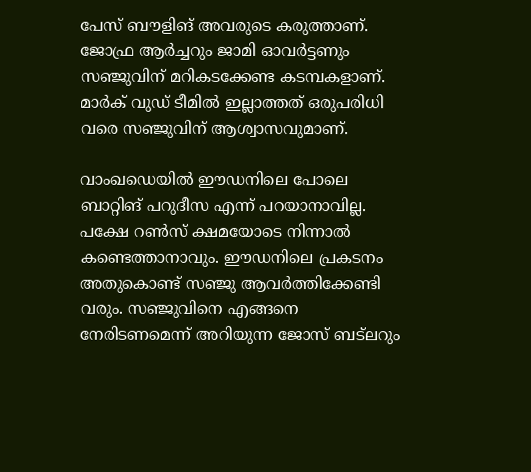പേസ് ബൗളിങ് അവരുടെ കരുത്താണ്. ജോഫ്ര ആര്‍ച്ചറും ജാമി ഓവര്‍ട്ടണും സഞ്ജുവിന് മറികടക്കേണ്ട കടമ്പകളാണ്. മാര്‍ക് വുഡ് ടീമില്‍ ഇല്ലാത്തത് ഒരുപരിധി വരെ സഞ്ജുവിന് ആശ്വാസവുമാണ്.

വാംഖഡെയില്‍ ഈഡനിലെ പോലെ ബാറ്റിങ് പറുദീസ എന്ന് പറയാനാവില്ല. പക്ഷേ റണ്‍സ് ക്ഷമയോടെ നിന്നാല്‍ കണ്ടെത്താനാവും. ഈഡനിലെ പ്രകടനം അതുകൊണ്ട് സഞ്ജു ആവര്‍ത്തിക്കേണ്ടി വരും. സഞ്ജുവിനെ എങ്ങനെ നേരിടണമെന്ന് അറിയുന്ന ജോസ് ബട്‌ലറും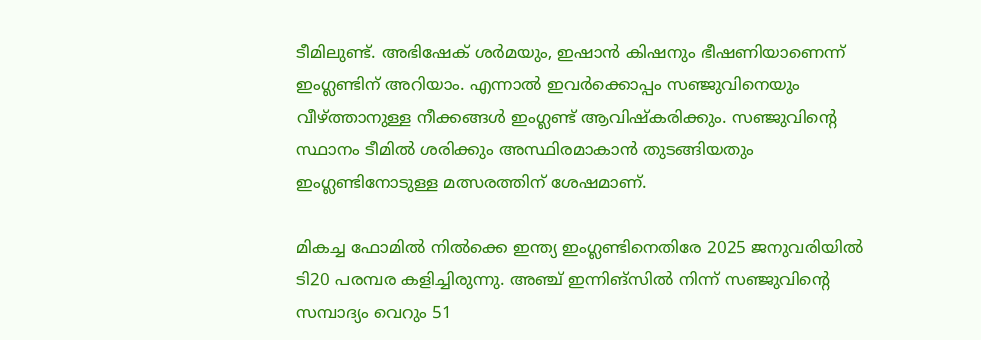ടീമിലുണ്ട്. അഭിഷേക് ശര്‍മയും, ഇഷാന്‍ കിഷനും ഭീഷണിയാണെന്ന് ഇംഗ്ലണ്ടിന് അറിയാം. എന്നാല്‍ ഇവര്‍ക്കൊപ്പം സഞ്ജുവിനെയും വീഴ്ത്താനുള്ള നീക്കങ്ങള്‍ ഇംഗ്ലണ്ട് ആവിഷ്‌കരിക്കും. സഞ്ജുവിന്റെ സ്ഥാനം ടീമില്‍ ശരിക്കും അസ്ഥിരമാകാന്‍ തുടങ്ങിയതും ഇംഗ്ലണ്ടിനോടുള്ള മത്സരത്തിന് ശേഷമാണ്.

മികച്ച ഫോമില്‍ നില്‍ക്കെ ഇന്ത്യ ഇംഗ്ലണ്ടിനെതിരേ 2025 ജനുവരിയില്‍ ടി20 പരമ്പര കളിച്ചിരുന്നു. അഞ്ച് ഇന്നിങ്‌സില്‍ നിന്ന് സഞ്ജുവിന്റെ സമ്പാദ്യം വെറും 51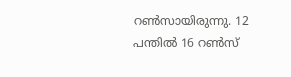റണ്‍സായിരുന്നു. 12 പന്തില്‍ 16 റണ്‍സ്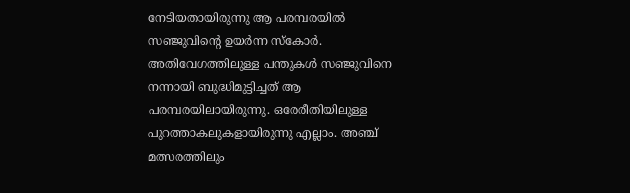നേടിയതായിരുന്നു ആ പരമ്പരയില്‍ സഞ്ജുവിന്റെ ഉയര്‍ന്ന സ്‌കോര്‍. അതിവേഗത്തിലുള്ള പന്തുകള്‍ സഞ്ജുവിനെ നന്നായി ബുദ്ധിമുട്ടിച്ചത് ആ പരമ്പരയിലായിരുന്നു. ഒരേരീതിയിലുള്ള പുറത്താകലുകളായിരുന്നു എല്ലാം. അഞ്ച് മത്സരത്തിലും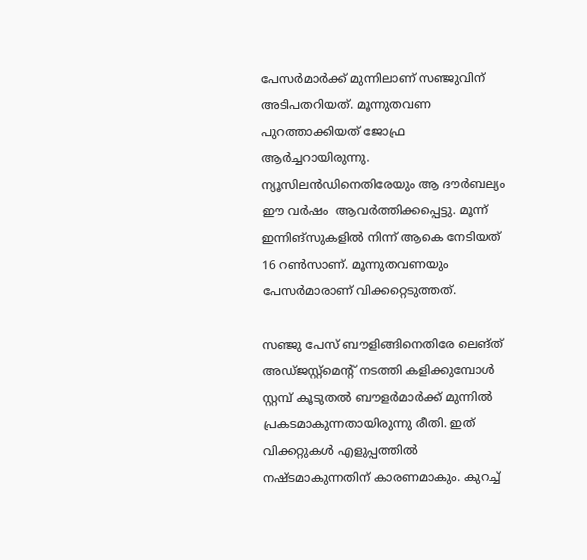പേസര്‍മാര്‍ക്ക് മുന്നിലാണ് സഞ്ജുവിന് അടിപതറിയത്. മൂന്നുതവണ പുറത്താക്കിയത് ജോഫ്ര ആര്‍ച്ചറായിരുന്നു. ന്യൂസിലന്‍ഡിനെതിരേയും ആ ദൗര്‍ബല്യം ഈ വർഷം  ആവര്‍ത്തിക്കപ്പെട്ടു. മൂന്ന് ഇന്നിങ്‌സുകളില്‍ നിന്ന് ആകെ നേടിയത് 16 റണ്‍സാണ്. മൂന്നുതവണയും പേസര്‍മാരാണ് വിക്കറ്റെടുത്തത്.

സഞ്ജു പേസ് ബൗളിങ്ങിനെതിരേ ലെങ്ത് അഡ്ജസ്റ്റ്‌മെന്റ് നടത്തി കളിക്കുമ്പോള്‍ സ്റ്റമ്പ് കൂടുതല്‍ ബൗളര്‍മാര്‍ക്ക് മുന്നില്‍ പ്രകടമാകുന്നതായിരുന്നു രീതി. ഇത് വിക്കറ്റുകള്‍ എളുപ്പത്തില്‍ നഷ്ടമാകുന്നതിന് കാരണമാകും. കുറച്ച്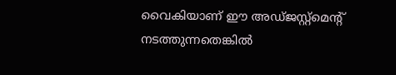വൈകിയാണ് ഈ അഡ്ജസ്റ്റ്‌മെന്റ് നടത്തുന്നതെങ്കില്‍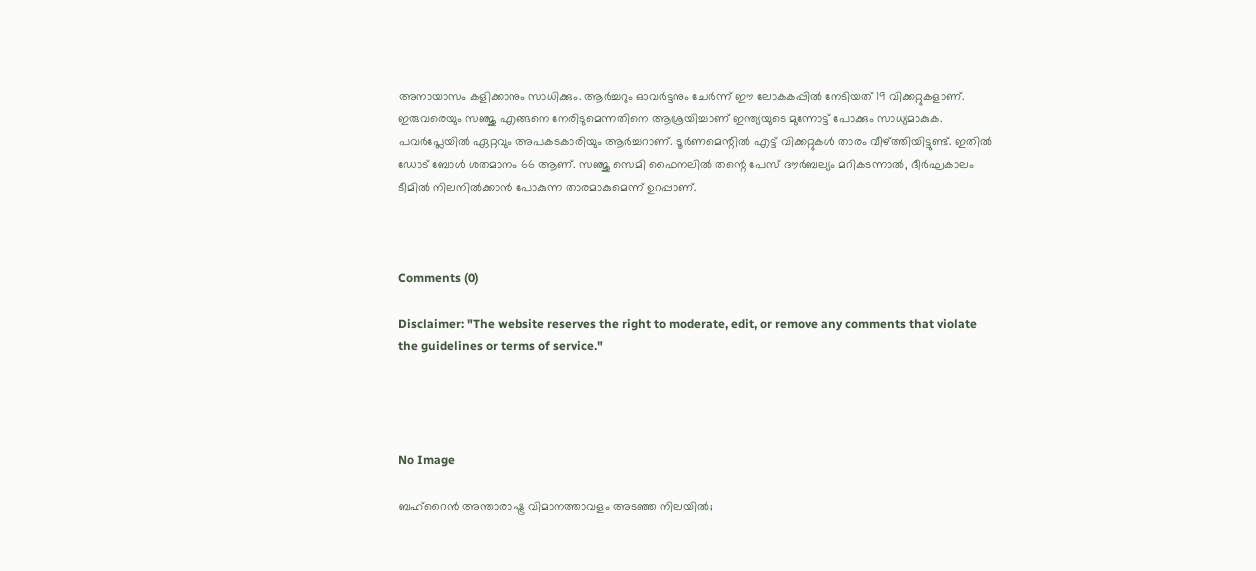അനായാസം കളിക്കാനും സാധിക്കും. ആര്‍ച്ചറും ഓവര്‍ട്ടനും ചേര്‍ന്ന് ഈ ലോകകപ്പില്‍ നേടിയത് 19 വിക്കറ്റുകളാണ്. ഇരുവരെയും സഞ്ജു എങ്ങനെ നേരിടുമെന്നതിനെ ആശ്രയിച്ചാണ് ഇന്ത്യയുടെ മുന്നോട്ട് പോക്കും സാധ്യമാകുക. പവര്‍പ്ലേയില്‍ ഏറ്റവും അപകടകാരിയും ആര്‍ച്ചറാണ്. ടൂര്‍ണമെന്റില്‍ എട്ട് വിക്കറ്റുകള്‍ താരം വീഴ്ത്തിയിട്ടുണ്ട്. ഇതില്‍ ഡോട് ബോള്‍ ശതമാനം 66 ആണ്. സഞ്ജു സെമി ഫൈനലില്‍ തന്റെ പേസ് ദൗര്‍ബല്യം മറികടന്നാല്‍, ദീര്‍ഘകാലം ടീമില്‍ നിലനില്‍ക്കാന്‍ പോകുന്ന താരമാകുമെന്ന് ഉറപ്പാണ്.



Comments (0)

Disclaimer: "The website reserves the right to moderate, edit, or remove any comments that violate the guidelines or terms of service."




No Image

ബഹ്‌റൈന്‍ അന്താരാഷ്ട്ര വിമാനത്താവളം അടഞ്ഞ നിലയില്‍;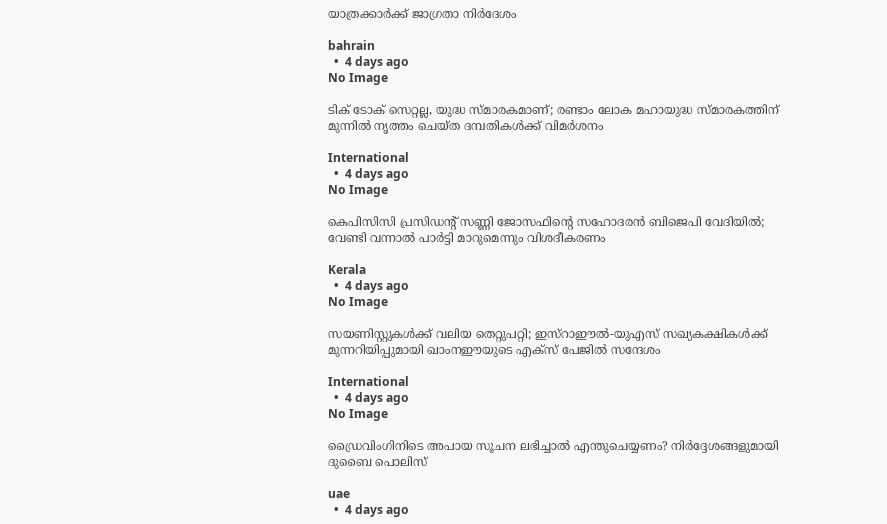യാത്രക്കാര്‍ക്ക് ജാഗ്രതാ നിര്‍ദേശം

bahrain
  •  4 days ago
No Image

ടിക് ടോക് സെറ്റല്ല, യുദ്ധ സ്മാരകമാണ്; രണ്ടാം ലോക മഹായുദ്ധ സ്മാരകത്തിന് മുന്നില്‍ നൃത്തം ചെയ്ത ദമ്പതികള്‍ക്ക് വിമര്‍ശനം

International
  •  4 days ago
No Image

കെപിസിസി പ്രസിഡന്റ് സണ്ണി ജോസഫിന്റെ സഹോദരൻ ബിജെപി വേദിയിൽ; വേണ്ടി വന്നാൽ പാർട്ടി മാറുമെന്നും വിശദീകരണം

Kerala
  •  4 days ago
No Image

സയണിസ്റ്റുകള്‍ക്ക് വലിയ തെറ്റുപറ്റി; ഇസ്‌റാഈല്‍-യുഎസ് സഖ്യകക്ഷികള്‍ക്ക് മുന്നറിയിപ്പുമായി ഖാംനഈയുടെ എക്‌സ് പേജില്‍ സന്ദേശം

International
  •  4 days ago
No Image

ഡ്രൈവിംഗിനിടെ അപായ സൂചന ലഭിച്ചാൽ എന്തുചെയ്യണം? നിർദ്ദേശങ്ങളുമായി ദുബൈ പൊലിസ്

uae
  •  4 days ago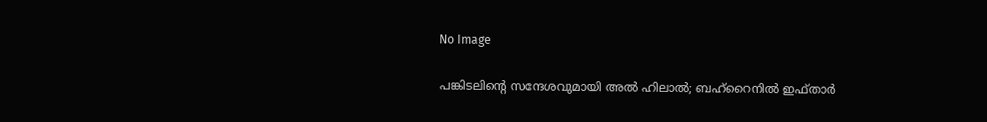No Image

പങ്കിടലിന്റെ സന്ദേശവുമായി അല്‍ ഹിലാല്‍; ബഹ്‌റൈനില്‍ ഇഫ്താര്‍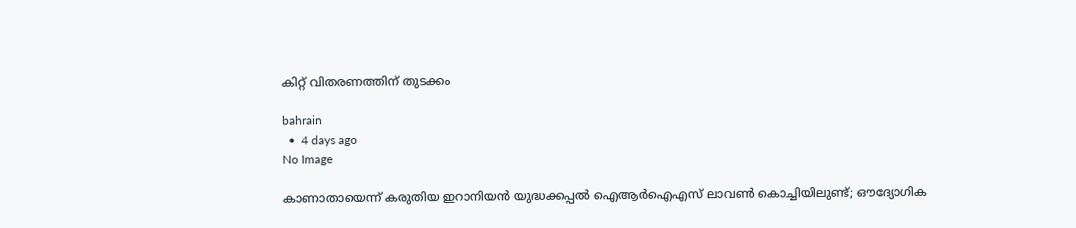കിറ്റ് വിതരണത്തിന് തുടക്കം

bahrain
  •  4 days ago
No Image

കാണാതായെന്ന് കരുതിയ ഇറാനിയൻ യുദ്ധക്കപ്പൽ ഐആർഐഎസ് ലാവൺ കൊച്ചിയിലുണ്ട്; ഔദ്യോഗിക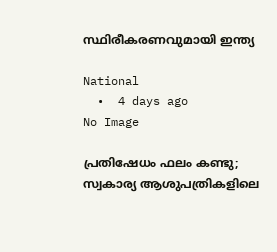സ്ഥിരീകരണവുമായി ഇന്ത്യ

National
  •  4 days ago
No Image

പ്രതിഷേധം ഫലം കണ്ടു; സ്വകാര്യ ആശുപത്രികളിലെ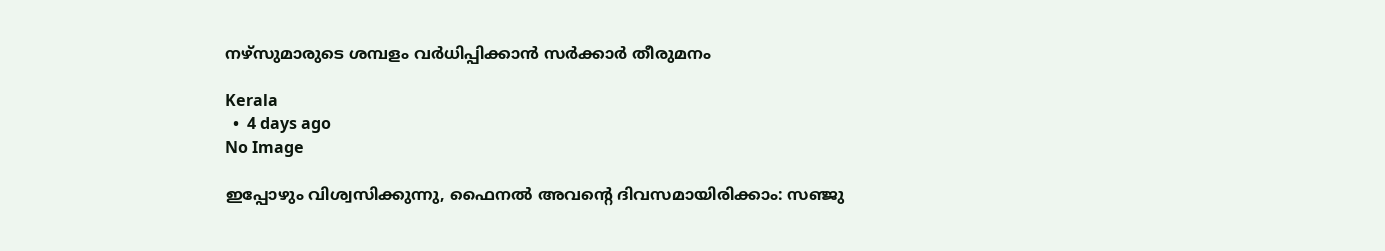നഴ്‌സുമാരുടെ ശമ്പളം വര്‍ധിപ്പിക്കാന്‍ സര്‍ക്കാര്‍ തീരുമനം

Kerala
  •  4 days ago
No Image

ഇപ്പോഴും വിശ്വസിക്കുന്നു, ഫൈനൽ അവന്റെ ദിവസമായിരിക്കാം: സഞ്ജു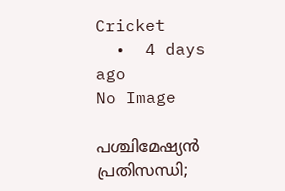Cricket
  •  4 days ago
No Image

പശ്ചിമേഷ്യന്‍ പ്രതിസന്ധി;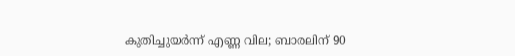കുതിച്ചുയര്‍ന്ന് എണ്ണ വില; ബാരലിന് 90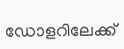ഡോളറിലേക്ക്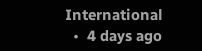International
  •  4 days ago